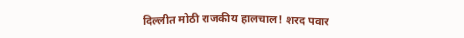दिल्लीत मोठी राजकीय हालचाल! शरद पवार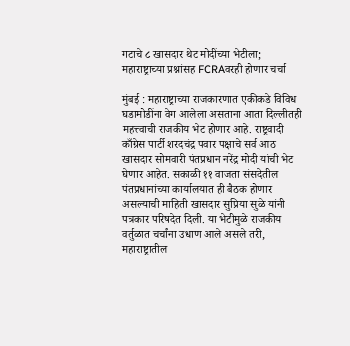गटाचे ८ खासदार थेट मोदींच्या भेटीला; महाराष्ट्राच्या प्रश्नांसह FCRAवरही होणार चर्चा

मुंबई : महाराष्ट्राच्या राजकारणात एकीकडे विविध घडामोडींना वेग आलेला असताना आता दिल्लीतही महत्त्वाची राजकीय भेट होणार आहे. राष्ट्रवादी काँग्रेस पार्टी शरदचंद्र पवार पक्षाचे सर्व आठ खासदार सोमवारी पंतप्रधान नरेंद्र मोदी यांची भेट घेणार आहेत. सकाळी ११ वाजता संसदेतील पंतप्रधानांच्या कार्यालयात ही बैठक होणार असल्याची माहिती खासदार सुप्रिया सुळे यांनी पत्रकार परिषदेत दिली. या भेटीमुळे राजकीय वर्तुळात चर्चांना उधाण आले असले तरी, महाराष्ट्रातील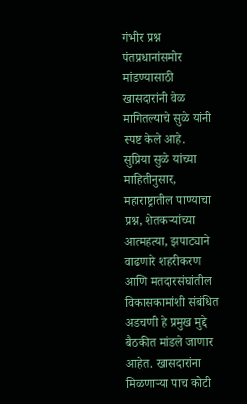गंभीर प्रश्न पंतप्रधानांसमोर मांडण्यासाठी खासदारांनी वेळ मागितल्याचे सुळे यांनी स्पष्ट केले आहे.
सुप्रिया सुळे यांच्या माहितीनुसार, महाराष्ट्रातील पाण्याचा प्रश्न, शेतकऱ्यांच्या आत्महत्या, झपाट्याने वाढणारे शहरीकरण आणि मतदारसंघांतील विकासकामांशी संबंधित अडचणी हे प्रमुख मुद्दे बैठकीत मांडले जाणार आहेत. खासदारांना मिळणाऱ्या पाच कोटी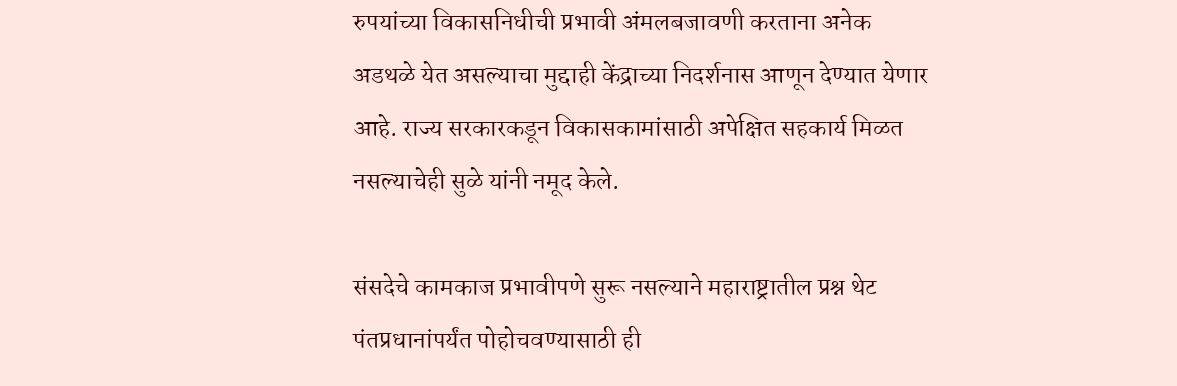रुपयांच्या विकासनिधीची प्रभावी अंमलबजावणी करताना अनेक अडथळे येत असल्याचा मुद्दाही केंद्राच्या निदर्शनास आणून देण्यात येणार आहे. राज्य सरकारकडून विकासकामांसाठी अपेक्षित सहकार्य मिळत नसल्याचेही सुळे यांनी नमूद केले.

संसदेचे कामकाज प्रभावीपणे सुरू नसल्याने महाराष्ट्रातील प्रश्न थेट पंतप्रधानांपर्यंत पोहोचवण्यासाठी ही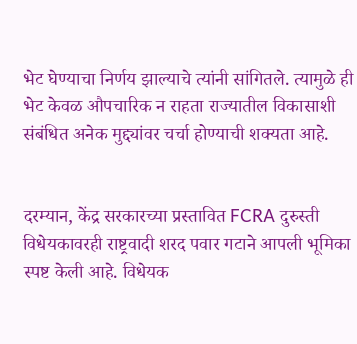भेट घेण्याचा निर्णय झाल्याचे त्यांनी सांगितले. त्यामुळे ही भेट केवळ औपचारिक न राहता राज्यातील विकासाशी संबंधित अनेक मुद्द्यांवर चर्चा होण्याची शक्यता आहे.


दरम्यान, केंद्र सरकारच्या प्रस्तावित FCRA दुरुस्ती विधेयकावरही राष्ट्रवादी शरद पवार गटाने आपली भूमिका स्पष्ट केली आहे. विधेयक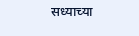सध्याच्या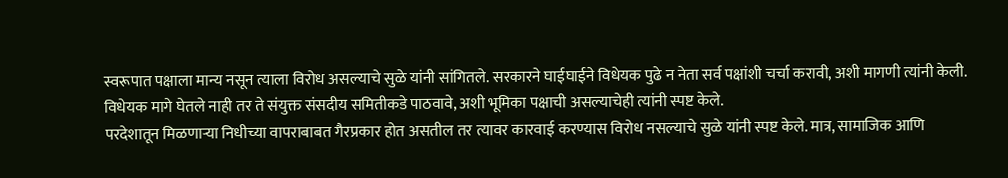स्वरूपात पक्षाला मान्य नसून त्याला विरोध असल्याचे सुळे यांनी सांगितले. सरकारने घाईघाईने विधेयक पुढे न नेता सर्व पक्षांशी चर्चा करावी, अशी मागणी त्यांनी केली. विधेयक मागे घेतले नाही तर ते संयुक्त संसदीय समितीकडे पाठवावे, अशी भूमिका पक्षाची असल्याचेही त्यांनी स्पष्ट केले.
परदेशातून मिळणाऱ्या निधीच्या वापराबाबत गैरप्रकार होत असतील तर त्यावर कारवाई करण्यास विरोध नसल्याचे सुळे यांनी स्पष्ट केले. मात्र, सामाजिक आणि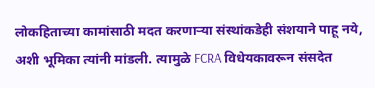लोकहिताच्या कामांसाठी मदत करणाऱ्या संस्थांकडेही संशयाने पाहू नये, अशी भूमिका त्यांनी मांडली. त्यामुळे FCRA विधेयकावरून संसदेत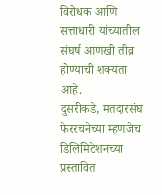विरोधक आणि सत्ताधारी यांच्यातील संघर्ष आणखी तीव्र होण्याची शक्यता आहे.
दुसरीकडे, मतदारसंघ फेररचनेच्या म्हणजेच डिलिमिटेशनच्या प्रस्तावित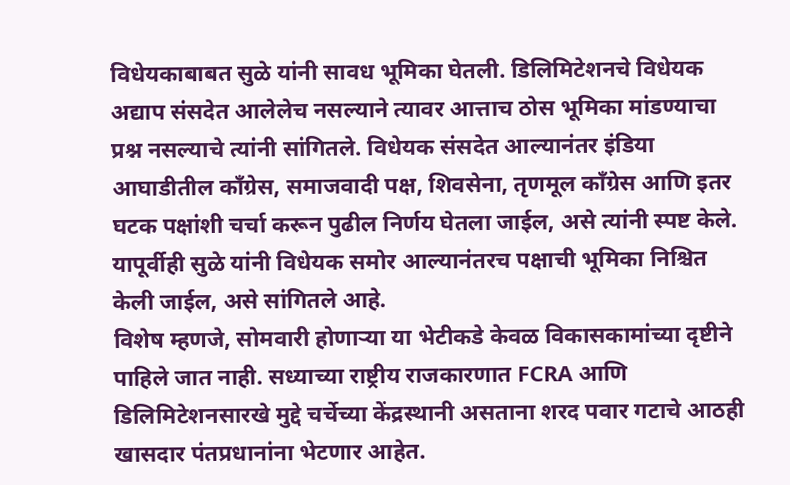विधेयकाबाबत सुळे यांनी सावध भूमिका घेतली. डिलिमिटेशनचे विधेयक अद्याप संसदेत आलेलेच नसल्याने त्यावर आत्ताच ठोस भूमिका मांडण्याचा प्रश्न नसल्याचे त्यांनी सांगितले. विधेयक संसदेत आल्यानंतर इंडिया आघाडीतील काँग्रेस, समाजवादी पक्ष, शिवसेना, तृणमूल काँग्रेस आणि इतर घटक पक्षांशी चर्चा करून पुढील निर्णय घेतला जाईल, असे त्यांनी स्पष्ट केले. यापूर्वीही सुळे यांनी विधेयक समोर आल्यानंतरच पक्षाची भूमिका निश्चित केली जाईल, असे सांगितले आहे.
विशेष म्हणजे, सोमवारी होणाऱ्या या भेटीकडे केवळ विकासकामांच्या दृष्टीने पाहिले जात नाही. सध्याच्या राष्ट्रीय राजकारणात FCRA आणि डिलिमिटेशनसारखे मुद्दे चर्चेच्या केंद्रस्थानी असताना शरद पवार गटाचे आठही खासदार पंतप्रधानांना भेटणार आहेत.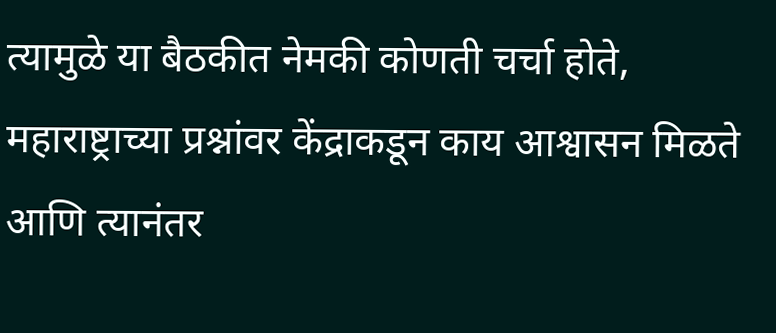त्यामुळे या बैठकीत नेमकी कोणती चर्चा होते, महाराष्ट्राच्या प्रश्नांवर केंद्राकडून काय आश्वासन मिळते आणि त्यानंतर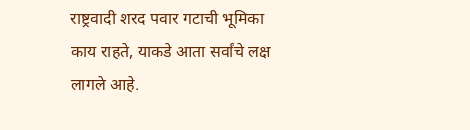राष्ट्रवादी शरद पवार गटाची भूमिका काय राहते, याकडे आता सर्वांचे लक्ष लागले आहे.